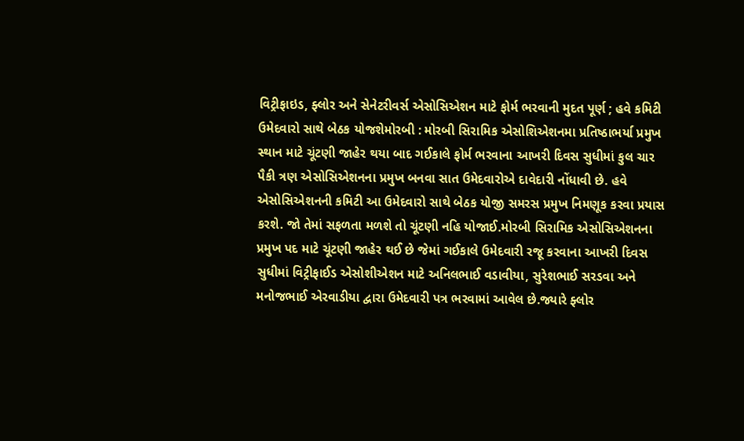વિટ્રીફાઇડ, ફ્લોર અને સેનેટરીવર્સ એસોસિએશન માટે ફોર્મ ભરવાની મુદત પૂર્ણ ; હવે કમિટી ઉમેદવારો સાથે બેઠક યોજશેમોરબી : મોરબી સિરામિક એસોશિએશનમા પ્રતિષ્ઠાભર્યા પ્રમુખ સ્થાન માટે ચૂંટણી જાહેર થયા બાદ ગઈકાલે ફોર્મ ભરવાના આખરી દિવસ સુધીમાં કુલ ચાર પૈકી ત્રણ એસોસિએશનના પ્રમુખ બનવા સાત ઉમેદવારોએ દાવેદારી નોંધાવી છે. હવે એસોસિએશનની કમિટી આ ઉમેદવારો સાથે બેઠક યોજી સમરસ પ્રમુખ નિમણૂક કરવા પ્રયાસ કરશે. જો તેમાં સફળતા મળશે તો ચૂંટણી નહિ યોજાઈ.મોરબી સિરામિક એસોસિએશનના પ્રમુખ પદ માટે ચૂંટણી જાહેર થઈ છે જેમાં ગઈકાલે ઉમેદવારી રજૂ કરવાના આખરી દિવસ સુધીમાં વિટ્રીફાઈડ એસોશીએશન માટે અનિલભાઈ વડાવીયા, સુરેશભાઈ સરડવા અને મનોજભાઈ એરવાડીયા દ્વારા ઉમેદવારી પત્ર ભરવામાં આવેલ છે.જ્યારે ફ્લોર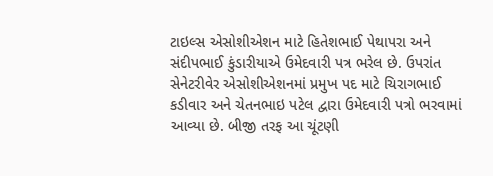ટાઇલ્સ એસોશીએશન માટે હિતેશભાઈ પેથાપરા અને સંદીપભાઈ કુંડારીયાએ ઉમેદવારી પત્ર ભરેલ છે. ઉપરાંત સેનેટરીવેર એસોશીએશનમાં પ્રમુખ પદ માટે ચિરાગભાઈ કડીવાર અને ચેતનભાઇ પટેલ દ્વારા ઉમેદવારી પત્રો ભરવામાં આવ્યા છે. બીજી તરફ આ ચૂંટણી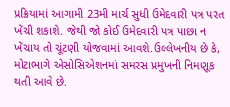પ્રક્રિયામાં આગામી 23મી માર્ચ સુધી ઉમેદવારી પત્ર પરત ખેંચી શકાશે. જેથી જો કોઈ ઉમેદવારી પત્ર પાછા ન ખેંચાય તો ચૂંટણી યોજવામાં આવશે.ઉલ્લેખનીય છે કે, મોટાભાગે એસોસિએશનમાં સમરસ પ્રમુખની નિમણૂક થતી આવે છે.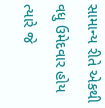સામાન્ય રીતે એકથી વધુ ઉમેદવાર હોય ત્યારે જે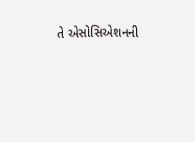તે એસોસિએશનની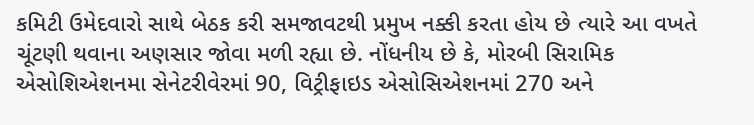કમિટી ઉમેદવારો સાથે બેઠક કરી સમજાવટથી પ્રમુખ નક્કી કરતા હોય છે ત્યારે આ વખતે ચૂંટણી થવાના અણસાર જોવા મળી રહ્યા છે. નોંધનીય છે કે, મોરબી સિરામિક એસોશિએશનમા સેનેટરીવેરમાં 90, વિટ્રીફાઇડ એસોસિએશનમાં 270 અને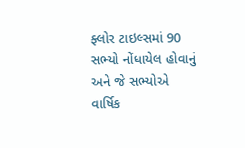ફ્લોર ટાઇલ્સમાં 90 સભ્યો નોંધાયેલ હોવાનું અને જે સભ્યોએ વાર્ષિક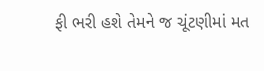ફી ભરી હશે તેમને જ ચૂંટણીમાં મત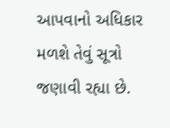આપવાનો અધિકાર મળશે તેવું સૂત્રો જણાવી રહ્યા છે.